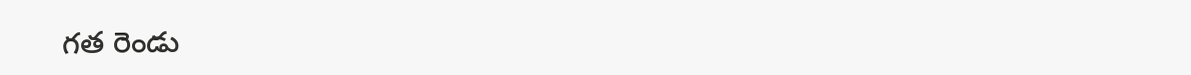గత రెండు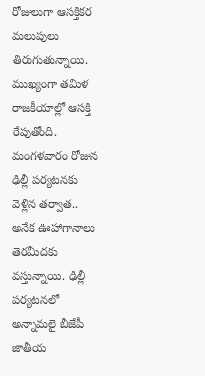రోజులుగా ఆసక్తికర మలుపులు తిరుగుతున్నాయి. ముఖ్యంగా తమిళ రాజకీయాల్లో ఆసక్తి రేపుతోంది. మంగళవారం రోజున ఢిల్లీ పర్యటనకు వెళ్లిన తర్వాత.. అనేక ఊహాగానాలు తెరమీదకు వస్తున్నాయి. ఢిల్లీ పర్యటనలో అన్నామలై బీజేపీ జాతీయ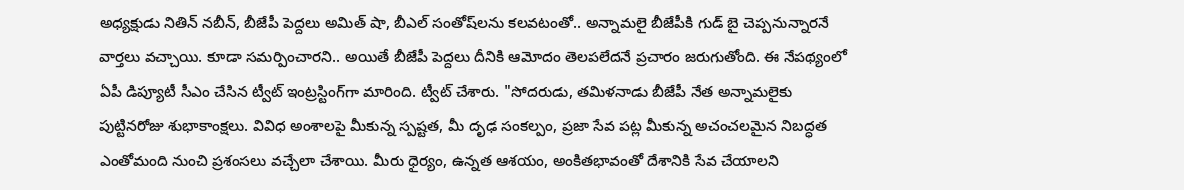అధ్యక్షుడు నితిన్ నబీన్, బీజేపీ పెద్దలు అమిత్ షా, బీఎల్ సంతోష్‌లను కలవటంతో.. అన్నామలై బీజేపీకి గుడ్ బై చెప్పనున్నారనే వార్తలు వచ్చాయి. కూడా సమర్పించారని.. అయితే బీజేపీ పెద్దలు దీనికి ఆమోదం తెలపలేదనే ప్రచారం జరుగుతోంది. ఈ నేపథ్యంలో ఏపీ డిప్యూటీ సీఎం చేసిన ట్వీట్ ఇంట్రస్టింగ్‌గా మారింది. ట్వీట్ చేశారు. "సోదరుడు, తమిళనాడు బీజేపీ నేత అన్నామలైకు పుట్టినరోజు శుభాకాంక్షలు. వివిధ అంశాలపై మీకున్న స్పష్టత, మీ దృఢ సంకల్పం, ప్రజా సేవ పట్ల మీకున్న అచంచలమైన నిబద్ధత ఎంతోమంది నుంచి ప్రశంసలు వచ్చేలా చేశాయి. మీరు ధైర్యం, ఉన్నత ఆశయం, అంకితభావంతో దేశానికి సేవ చేయాలని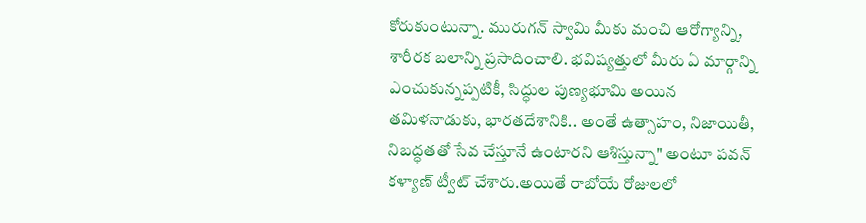కోరుకుంటున్నా. మురుగన్ స్వామి మీకు మంచి ఆరోగ్యాన్ని, శారీరక బలాన్ని ప్రసాదించాలి. భవిష్యత్తులో మీరు ఏ మార్గాన్ని ఎంచుకున్నప్పటికీ, సిద్ధుల పుణ్యభూమి అయిన తమిళనాడుకు, భారతదేశానికి.. అంతే ఉత్సాహం, నిజాయితీ, నిబద్ధతతో సేవ చేస్తూనే ఉంటారని ఆశిస్తున్నా" అంటూ పవన్ కళ్యాణ్ ట్వీట్ చేశారు.అయితే రాబోయే రోజులలో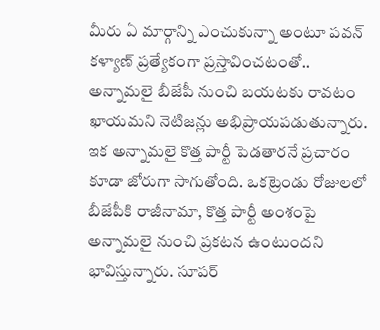మీరు ఏ మార్గాన్ని ఎంచుకున్నా అంటూ పవన్ కళ్యాణ్ ప్రత్యేకంగా ప్రస్తావించటంతో.. అన్నామలై బీజేపీ నుంచి బయటకు రావటం ఖాయమని నెటిజన్లు అభిప్రాయపడుతున్నారు. ఇక అన్నామలై కొత్త పార్టీ పెడతారనే ప్రచారం కూడా జోరుగా సాగుతోంది. ఒకట్రెండు రోజులలో బీజేపీకి రాజీనామా, కొత్త పార్టీ అంశంపై అన్నామలై నుంచి ప్రకటన ఉంటుందని భావిస్తున్నారు. సూపర్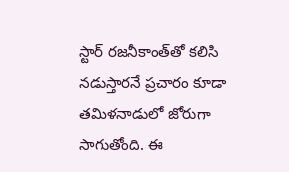స్టార్ రజనీకాంత్‌తో కలిసి నడుస్తారనే ప్రచారం కూడా తమిళనాడులో జోరుగా సాగుతోంది. ఈ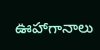ఊహాగానాలు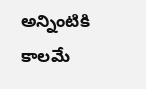అన్నింటికి కాలమే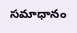సమాధానం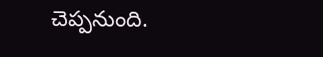చెప్పనుంది.